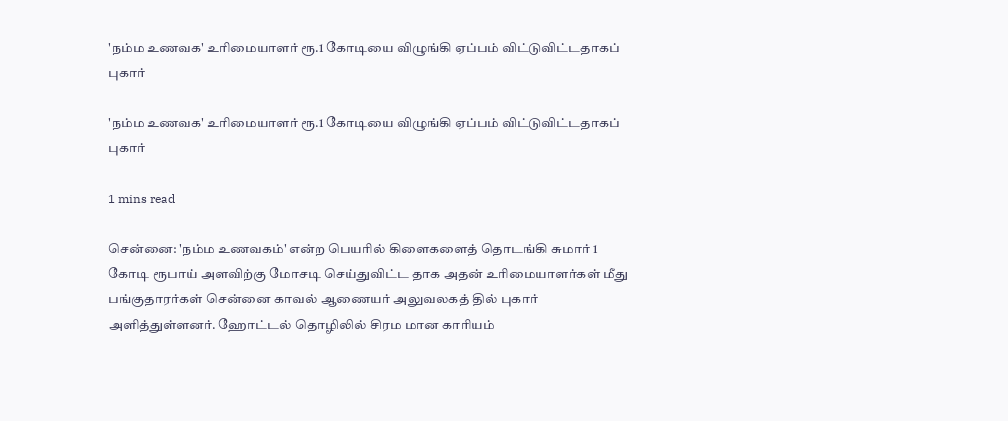'நம்ம உணவக' உரிமையாளர் ரூ.1 கோடியை விழுங்கி ஏப்பம் விட்டுவிட்டதாகப் புகார்

'நம்ம உணவக' உரிமையாளர் ரூ.1 கோடியை விழுங்கி ஏப்பம் விட்டுவிட்டதாகப் புகார்

1 mins read

சென்னை: 'நம்ம உணவகம்' என்ற பெயரில் கிளைகளைத் தொடங்கி சுமார் 1 கோடி ரூபாய் அளவிற்கு மோசடி செய்துவிட்ட தாக அதன் உரிமையாளர்கள் மீது பங்குதாரர்கள் சென்னை காவல் ஆணையர் அலுவலகத் தில் புகார் அளித்துள்ளனர். ஹோட்டல் தொழிலில் சிரம மான காரியம்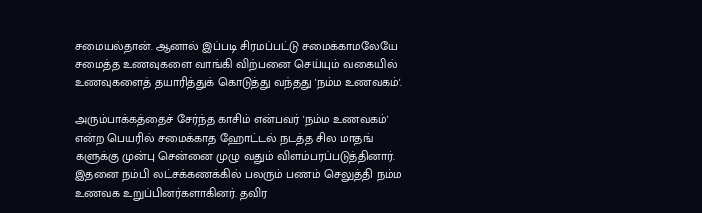சமையல்தான். ஆனால் இப்படி சிரமப்பட்டு சமைக்காமலேயே சமைத்த உணவுகளை வாங்கி விற்பனை செய்யும் வகையில் உணவுகளைத் தயாரித்துக் கொடுத்து வந்தது 'நம்ம உணவகம்'.

அரும்பாக்கத்தைச் சேர்ந்த காசிம் என்பவர் 'நம்ம உணவகம்' என்ற பெயரில் சமைக்காத ஹோட்டல் நடத்த சில மாதங் களுக்கு முன்பு சென்னை முழு வதும் விளம்பரப்படுத்தினார். இதனை நம்பி லட்சக்கணக்கில் பலரும் பணம் செலுத்தி நம்ம உணவக உறுப்பினர்களாகினர். தவிர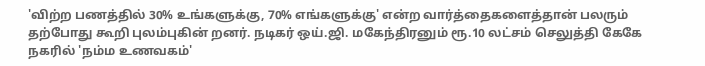'விற்ற பணத்தில் 30% உங்களுக்கு, 70% எங்களுக்கு' என்ற வார்த்தைகளைத்தான் பலரும் தற்போது கூறி புலம்புகின் றனர். நடிகர் ஒய்.ஜி. மகேந்திரனும் ரூ.10 லட்சம் செலுத்தி கேகே நகரில் 'நம்ம உணவகம்'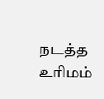நடத்த உரிமம்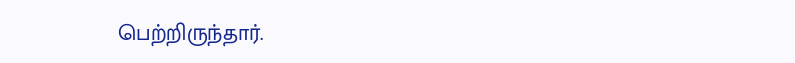பெற்றிருந்தார்.